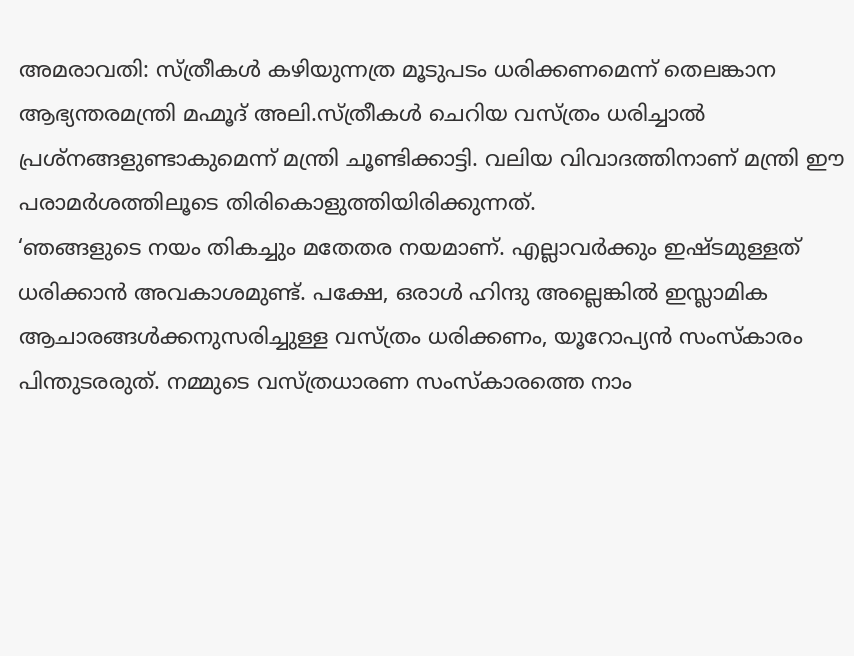അമരാവതി: സ്ത്രീകൾ കഴിയുന്നത്ര മൂടുപടം ധരിക്കണമെന്ന് തെലങ്കാന ആഭ്യന്തരമന്ത്രി മഹ്മൂദ് അലി.സ്ത്രീകൾ ചെറിയ വസ്ത്രം ധരിച്ചാൽ പ്രശ്നങ്ങളുണ്ടാകുമെന്ന് മന്ത്രി ചൂണ്ടിക്കാട്ടി. വലിയ വിവാദത്തിനാണ് മന്ത്രി ഈ പരാമർശത്തിലൂടെ തിരികൊളുത്തിയിരിക്കുന്നത്.
‘ഞങ്ങളുടെ നയം തികച്ചും മതേതര നയമാണ്. എല്ലാവർക്കും ഇഷ്ടമുള്ളത് ധരിക്കാൻ അവകാശമുണ്ട്. പക്ഷേ, ഒരാൾ ഹിന്ദു അല്ലെങ്കിൽ ഇസ്ലാമിക ആചാരങ്ങൾക്കനുസരിച്ചുള്ള വസ്ത്രം ധരിക്കണം, യൂറോപ്യൻ സംസ്കാരം പിന്തുടരരുത്. നമ്മുടെ വസ്ത്രധാരണ സംസ്കാരത്തെ നാം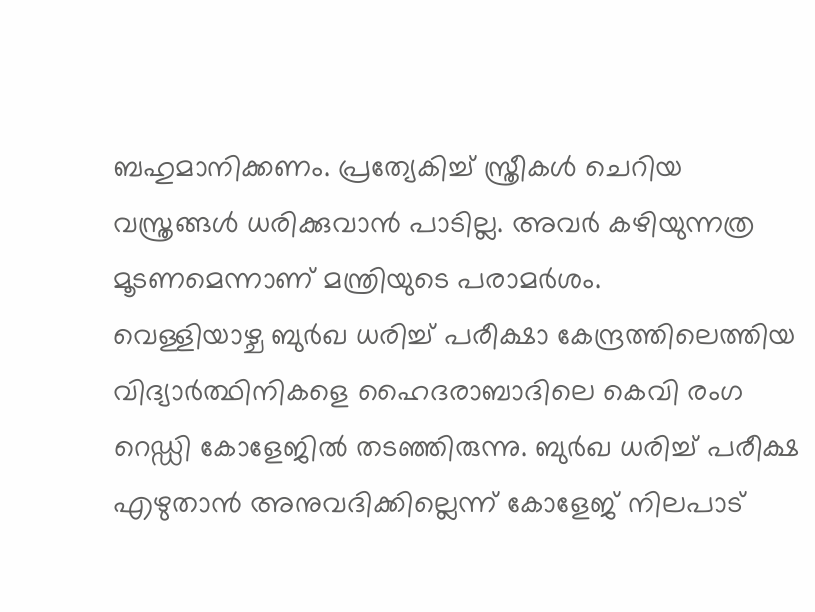ബഹുമാനിക്കണം. പ്രത്യേകിച്ച് സ്ത്രീകൾ ചെറിയ വസ്ത്രങ്ങൾ ധരിക്കുവാൻ പാടില്ല. അവർ കഴിയുന്നത്ര മൂടണമെന്നാണ് മന്ത്രിയുടെ പരാമർശം.
വെള്ളിയാഴ്ച ബുർഖ ധരിച്ച് പരീക്ഷാ കേന്ദ്രത്തിലെത്തിയ വിദ്യാർത്ഥിനികളെ ഹൈദരാബാദിലെ കെവി രംഗ റെഡ്ഡി കോളേജിൽ തടഞ്ഞിരുന്നു. ബുർഖ ധരിച്ച് പരീക്ഷ എഴുതാൻ അനുവദിക്കില്ലെന്ന് കോളേജ് നിലപാട്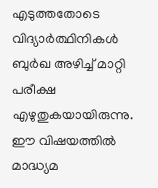എടുത്തതോടെ വിദ്യാർത്ഥിനികൾ ബുർഖ അഴിച്ച് മാറ്റി പരീക്ഷ എഴുതുകയായിരുന്നു. ഈ വിഷയത്തിൽ മാദ്ധ്യമ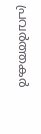പ്രവർത്തകർ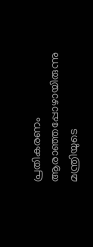പ്രതികരണം ആരാഞ്ഞപ്പോഴായിരുന്നു മന്ത്രിയുടെ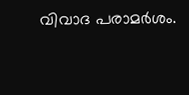വിവാദ പരാമർശം.